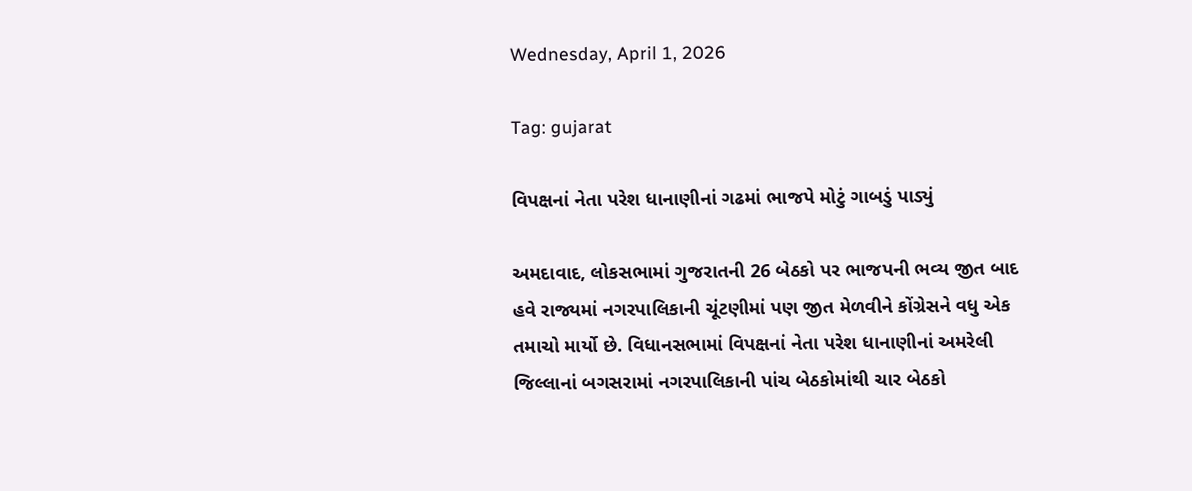Wednesday, April 1, 2026

Tag: gujarat

વિપક્ષનાં નેતા પરેશ ધાનાણીનાં ગઢમાં ભાજપે મોટું ગાબડું પાડ્યું

અમદાવાદ, લોકસભામાં ગુજરાતની 26 બેઠકો પર ભાજપની ભવ્ય જીત બાદ હવે રાજ્યમાં નગરપાલિકાની ચૂંટણીમાં પણ જીત મેળવીને કોંગ્રેસને વધુ એક તમાચો માર્યો છે. વિધાનસભામાં વિપક્ષનાં નેતા પરેશ ધાનાણીનાં અમરેલી જિલ્લાનાં બગસરામાં નગરપાલિકાની પાંચ બેઠકોમાંથી ચાર બેઠકો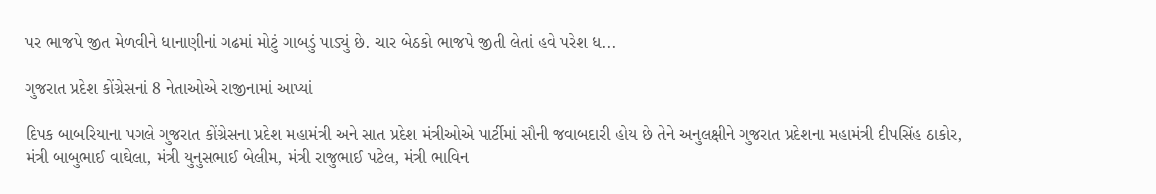પર ભાજપે જીત મેળવીને ધાનાણીનાં ગઢમાં મોટું ગાબડું પાડ્યું છે. ચાર બેઠકો ભાજપે જીતી લેતાં હવે પરેશ ધ...

ગુજરાત પ્રદેશ કોંગ્રેસનાં 8 નેતાઓએ રાજીનામાં આપ્યાં

દિપક બાબરિયાના પગલે ગુજરાત કોંગ્રેસના પ્રદેશ મહામંત્રી અને સાત પ્રદેશ મંત્રીઓએ પાર્ટીમાં સૌની જવાબદારી હોય છે તેને અનુલક્ષીને ગુજરાત પ્રદેશના મહામંત્રી દીપસિંહ ઠાકોર, મંત્રી બાબુભાઈ વાઘેલા, મંત્રી યુનુસભાઈ બેલીમ, મંત્રી રાજુભાઈ પટેલ, મંત્રી ભાવિન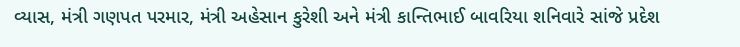વ્યાસ, મંત્રી ગણપત પરમાર, મંત્રી અહેસાન કુરેશી અને મંત્રી કાન્તિભાઈ બાવરિયા શનિવારે સાંજે પ્રદેશ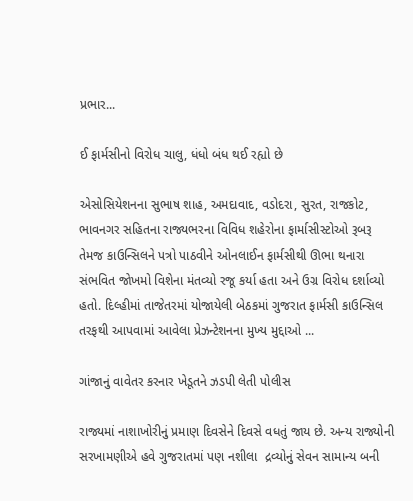પ્રભાર...

ઈ ફાર્મસીનો વિરોધ ચાલુ, ધંધો બંધ થઈ રહ્યો છે

એસોસિયેશનના સુભાષ શાહ, અમદાવાદ, વડોદરા, સુરત, રાજકોટ, ભાવનગર સહિતના રાજ્યભરના વિવિધ શહેરોના ફાર્માસીસ્ટોઓ રૂબરૂ તેમજ કાઉન્સિલને પત્રો પાઠવીને ઓનલાઈન ફાર્મસીથી ઊભા થનારા સંભવિત જોખમો વિશેના મંતવ્યો રજૂ કર્યા હતા અને ઉગ્ર વિરોધ દર્શાવ્યો હતો. દિલ્હીમાં તાજેતરમાં યોજાયેલી બેઠકમાં ગુજરાત ફાર્મસી કાઉન્સિલ તરફથી આપવામાં આવેલા પ્રેઝન્ટેશનના મુખ્ય મુદ્દાઓ ...

ગાંજાનું વાવેતર કરનાર ખેડૂતને ઝડપી લેતી પોલીસ

રાજ્યમાં નાશાખોરીનું પ્રમાણ દિવસેને દિવસે વધતું જાય છે. અન્ય રાજ્યોની સરખામણીએ હવે ગુજરાતમાં પણ નશીલા  દ્રવ્યોનું સેવન સામાન્ય બની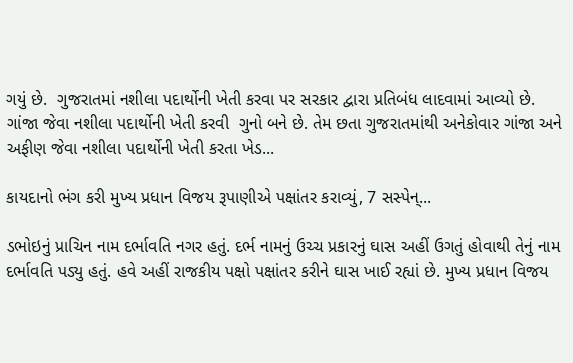ગયું છે.  ગુજરાતમાં નશીલા પદાર્થોની ખેતી કરવા પર સરકાર દ્વારા પ્રતિબંધ લાદવામાં આવ્યો છે. ગાંજા જેવા નશીલા પદાર્થોની ખેતી કરવી  ગુનો બને છે. તેમ છતા ગુજરાતમાંથી અનેકોવાર ગાંજા અને અફીણ જેવા નશીલા પદાર્થોની ખેતી કરતા ખેડ...

કાયદાનો ભંગ કરી મુખ્ય પ્રધાન વિજય રૂપાણીએ પક્ષાંતર કરાવ્યું, 7 સસ્પેન્...

ડભોઇનું પ્રાચિન નામ દર્ભાવતિ નગર હતું. દર્ભ નામનું ઉચ્ચ પ્રકારનું ઘાસ અહીં ઉગતું હોવાથી તેનું નામ દર્ભાવતિ પડ્યુ હતું. હવે અહીં રાજકીય પક્ષો પક્ષાંતર કરીને ઘાસ ખાઈ રહ્યાં છે. મુખ્ય પ્રધાન વિજય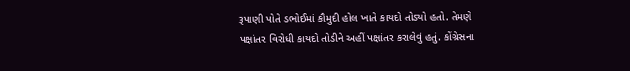રૂપાણી પોતે ડભોઈમાં કૌમુદી હોલ ખાતે કાયદો તોડ્યો હતો. તેમણે પક્ષાંતર વિરોધી કાયદો તોડીને અહીં પક્ષાંતર કરાલેવું હતું. કોંગ્રેસના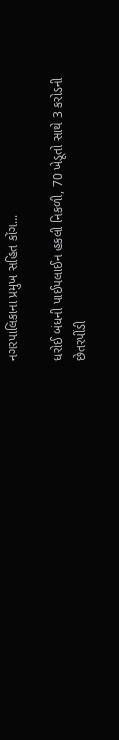નગરપાલિકાના પ્રમુખ સહિત કોંગ...

ધરોઈ બંધની પાઈપલાઈન હકલી નિકળી, 70 ખેડૂતો સાથે 3 કરોડની છેતરપીંડી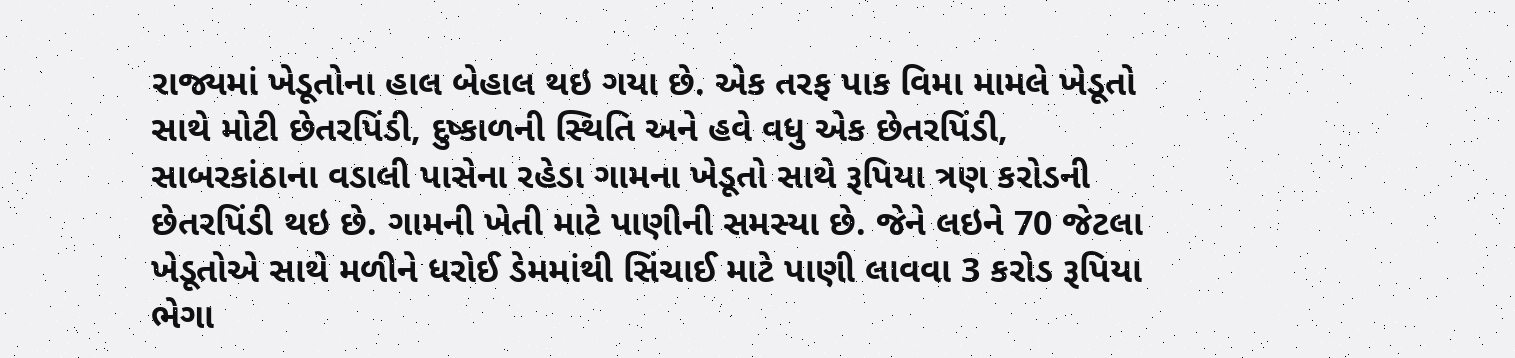રાજ્યમાં ખેડૂતોના હાલ બેહાલ થઇ ગયા છે. એક તરફ પાક વિમા મામલે ખેડૂતો સાથે મોટી છેતરપિંડી, દુષ્કાળની સ્થિતિ અને હવે વધુ એક છેતરપિંડી, સાબરકાંઠાના વડાલી પાસેના રહેડા ગામના ખેડૂતો સાથે રૂપિયા ત્રણ કરોડની છેતરપિંડી થઇ છે. ગામની ખેતી માટે પાણીની સમસ્યા છે. જેને લઇને 70 જેટલા ખેડૂતોએ સાથે મળીને ધરોઈ ડેમમાંથી સિંચાઈ માટે પાણી લાવવા 3 કરોડ રૂપિયા ભેગા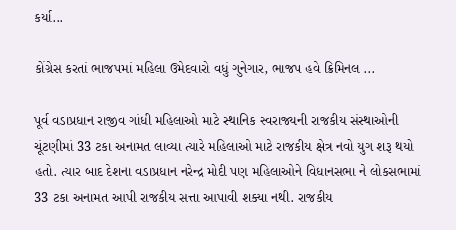કર્યા...

કોંગ્રેસ કરતાં ભાજપમાં મહિલા ઉમેદવારો વધું ગુનેગાર, ભાજપ હવે ક્રિમિનલ ...

પૂર્વ વડાપ્રધાન રાજીવ ગાંધી મહિલાઓ માટે સ્થાનિક સ્વરાજ્યની રાજકીય સંસ્થાઓની ચૂંટણીમાં 33 ટકા અનામત લાવ્યા ત્યારે મહિલાઓ માટે રાજકીય ક્ષેત્ર નવો યુગ શરૂ થયો હતો. ત્યાર બાદ દેશના વડાપ્રધાન નરેન્દ્ર મોદી પણ મહિલાઓને વિધાનસભા ને લોકસભામાં 33 ટકા અનામત આપી રાજકીય સત્તા આપાવી શક્યા નથી. રાજકીય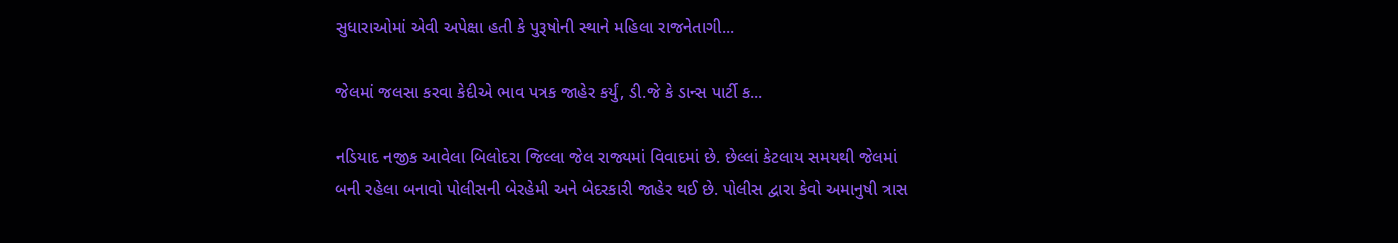સુધારાઓમાં એવી અપેક્ષા હતી કે પુરૂષોની સ્થાને મહિલા રાજનેતાગી...

જેલમાં જલસા કરવા કેદીએ ભાવ પત્રક જાહેર કર્યું, ડી.જે કે ડાન્સ પાર્ટી ક...

નડિયાદ નજીક આવેલા બિલોદરા જિલ્લા જેલ રાજ્યમાં વિવાદમાં છે. છેલ્લાં કેટલાય સમયથી જેલમાં બની રહેલા બનાવો પોલીસની બેરહેમી અને બેદરકારી જાહેર થઈ છે. પોલીસ દ્વારા કેવો અમાનુષી ત્રાસ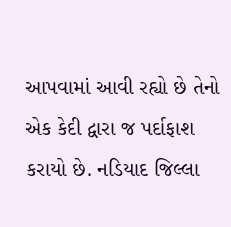આપવામાં આવી રહ્યો છે તેનો એક કેદી દ્વારા જ પર્દાફાશ કરાયો છે. નડિયાદ જિલ્લા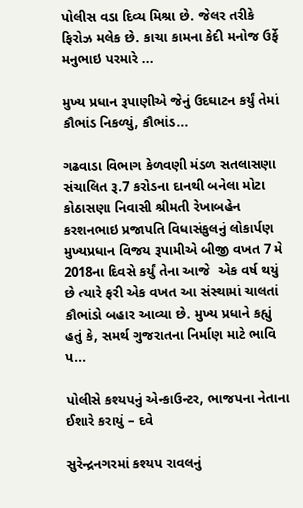પોલીસ વડા દિવ્ય મિશ્રા છે. જેલર તરીકે ફિરોઝ મલેક છે. કાચા કામના કેદી મનોજ ઉર્ફે મનુભાઇ પરમારે ...

મુખ્ય પ્રધાન રૂપાણીએ જેનું ઉદઘાટન કર્યું તેમાં કૌભાંડ નિકળ્યું, કૌભાંડ...

ગઢવાડા વિભાગ કેળવણી મંડળ સતલાસણા સંચાલિત રૂ.7 કરોડના દાનથી બનેલા મોટા કોઠાસણા નિવાસી શ્રીમતી રેખાબહેન કરશનભાઇ પ્રજાપતિ વિધાસંકુલનું લોકાર્પણ મુખ્યપ્રધાન વિજય રૂપામીએ બીજી વખત 7 મે 2018ના દિવસે કર્યું તેના આજે  એક વર્ષ થયું છે ત્યારે ફરી એક વખત આ સંસ્થામાં ચાલતાં કૌભાંડો બહાર આવ્યા છે. મુખ્ય પ્રધાને કહ્યું હતું કે, સમર્થ ગુજરાતના નિર્માણ માટે ભાવિ પ...

પોલીસે કશ્યપનું એન્કાઉન્ટર, ભાજપના નેતાના ઈશારે કરાયું – દવે

સુરેન્દ્રનગરમાં કશ્યપ રાવલનું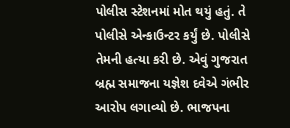પોલીસ સ્ટેશનમાં મોત થયું હતું. તે પોલીસે એન્કાઉન્ટર કર્યું છે. પોલીસે તેમની હત્યા કરી છે. એવું ગુજરાત બ્રહ્મ સમાજના યજ્ઞેશ દવેએ ગંભીર આરોપ લગાવ્યો છે. ભાજપના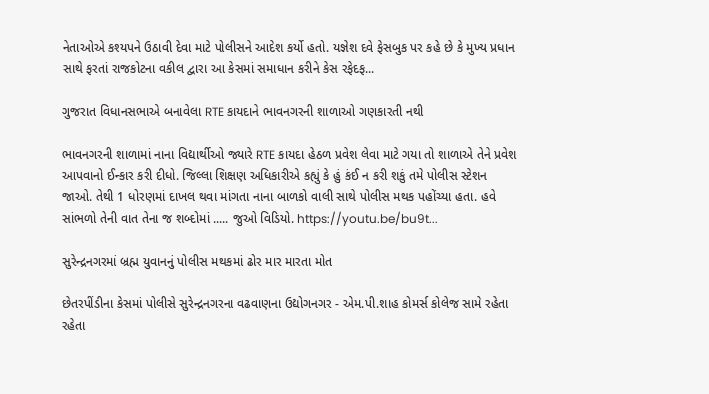નેતાઓએ કશ્યપને ઉઠાવી દેવા માટે પોલીસને આદેશ કર્યો હતો. યજ્ઞેશ દવે ફેસબુક પર કહે છે કે મુખ્ય પ્રધાન સાથે ફરતાં રાજકોટના વકીલ દ્વારા આ કેસમાં સમાધાન કરીને કેસ રફેદફ...

ગુજરાત વિધાનસભાએ બનાવેલા RTE કાયદાને ભાવનગરની શાળાઓ ગણકારતી નથી

ભાવનગરની શાળામાં નાના વિદ્યાર્થીઓ જ્યારે RTE કાયદા હેઠળ પ્રવેશ લેવા માટે ગયા તો શાળાએ તેને પ્રવેશ આપવાનો ઈન્કાર કરી દીધો. જિલ્લા શિક્ષણ અધિકારીએ કહ્યું કે હું કંઈ ન કરી શકું તમે પોલીસ સ્ટેશન જાઓ. તેથી 1 ધોરણમાં દાખલ થવા માંગતા નાના બાળકો વાલી સાથે પોલીસ મથક પહોંચ્યા હતા. હવે સાંભળો તેની વાત તેના જ શબ્દોમાં ..... જુઓ વિડિયો. https://youtu.be/bu9t...

સુરેન્દ્રનગરમાં બ્રહ્મ યુવાનનું પોલીસ મથકમાં ઢોર માર મારતા મોત

છેતરપીંડીના કેસમાં પોલીસે સુરેન્દ્રનગરના વઢવાણના ઉદ્યોગનગર - એમ.પી.શાહ કોમર્સ કોલેજ સામે રહેતા રહેતા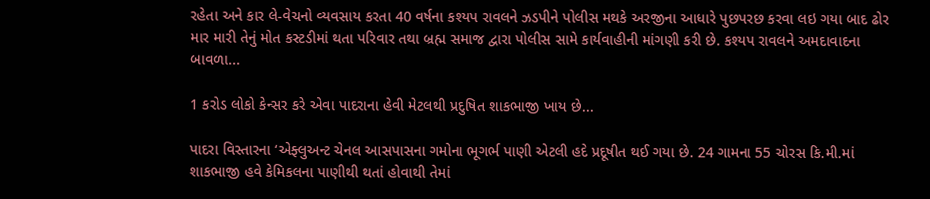રહેતા અને કાર લે-વેચનો વ્યવસાય કરતા 40 વર્ષના કશ્યપ રાવલને ઝડપીને પોલીસ મથકે અરજીના આધારે પુછપરછ કરવા લઇ ગયા બાદ ઢોર માર મારી તેનું મોત કસ્ટડીમાં થતા પરિવાર તથા બ્રહ્મ સમાજ દ્વારા પોલીસ સામે કાર્યવાહીની માંગણી કરી છે. કશ્યપ રાવલને અમદાવાદના બાવળા...

1 કરોડ લોકો કેન્સર કરે એવા પાદરાના હેવી મેટલથી પ્રદુષિત શાકભાજી ખાય છે...

પાદરા વિસ્તારના ‘એફ્લુઅન્ટ ચેનલ આસપાસના ગમોના ભૂગર્ભ પાણી એટલી હદે પ્રદૂષીત થઈ ગયા છે. 24 ગામના 55 ચોરસ કિ.મી.માં શાકભાજી હવે કેમિકલના પાણીથી થતાં હોવાથી તેમાં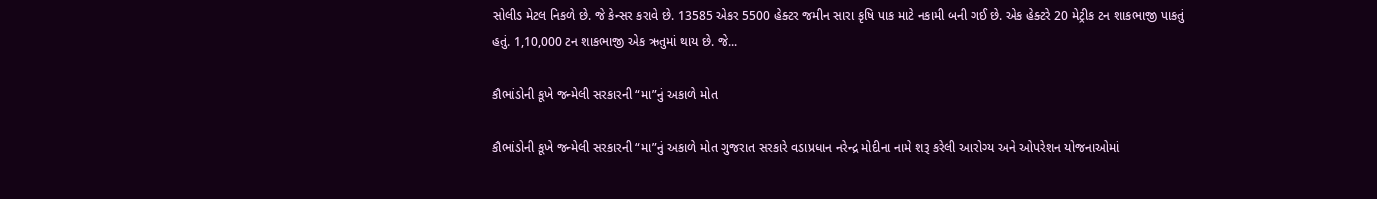સોલીડ મેટલ નિકળે છે. જે કેન્સર કરાવે છે. 13585 એકર 5500 હેક્ટર જમીન સારા કૃષિ પાક માટે નકામી બની ગઈ છે. એક હેક્ટરે 20 મેટ્રીક ટન શાકભાજી પાકતું હતું. 1,10,000 ટન શાકભાજી એક ઋતુમાં થાય છે. જે...

કૌભાંડોની કૂખે જન્મેલી સરકારની “મા”નું અકાળે મોત

કૌભાંડોની કૂખે જન્મેલી સરકારની “મા”નું અકાળે મોત ગુજરાત સરકારે વડાપ્રધાન નરેન્દ્ર મોદીના નામે શરૂ કરેલી આરોગ્ય અને ઓપરેશન યોજનાઓમાં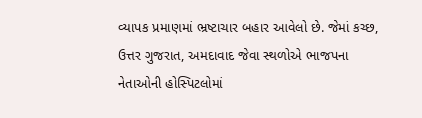વ્યાપક પ્રમાણમાં ભ્રષ્ટાચાર બહાર આવેલો છે. જેમાં કચ્છ, ઉત્તર ગુજરાત, અમદાવાદ જેવા સ્થળોએ ભાજપના નેતાઓની હોસ્પિટલોમાં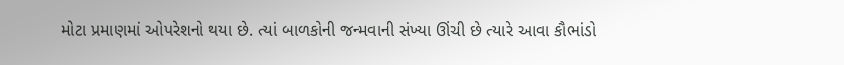મોટા પ્રમાણમાં ઓપરેશનો થયા છે. ત્યાં બાળકોની જન્મવાની સંખ્યા ઊંચી છે ત્યારે આવા કૌભાંડો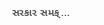સરકાર સમક્...